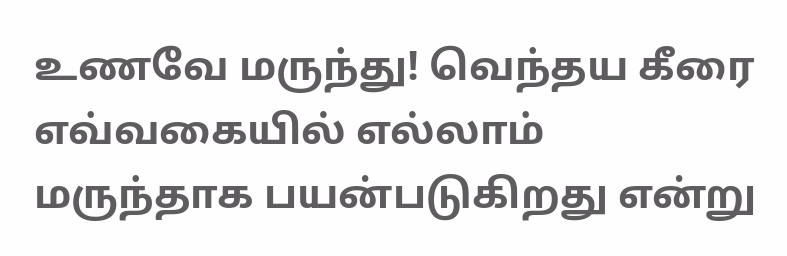உணவே மருந்து! வெந்தய கீரை எவ்வகையில் எல்லாம் மருந்தாக பயன்படுகிறது என்று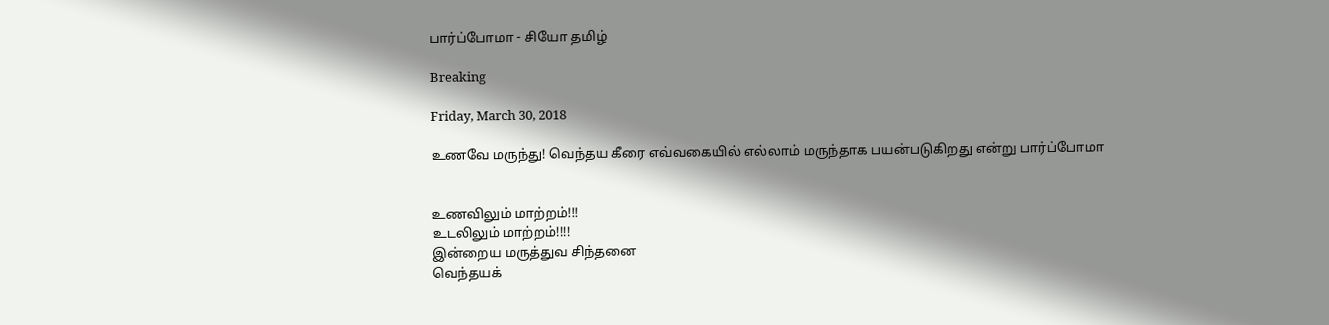பார்ப்போமா - சியோ தமிழ்

Breaking

Friday, March 30, 2018

உணவே மருந்து! வெந்தய கீரை எவ்வகையில் எல்லாம் மருந்தாக பயன்படுகிறது என்று பார்ப்போமா


உணவிலும் மாற்றம்!!!
உடலிலும் மாற்றம்!!!!
இன்றைய மருத்துவ சிந்தனை
வெந்தயக்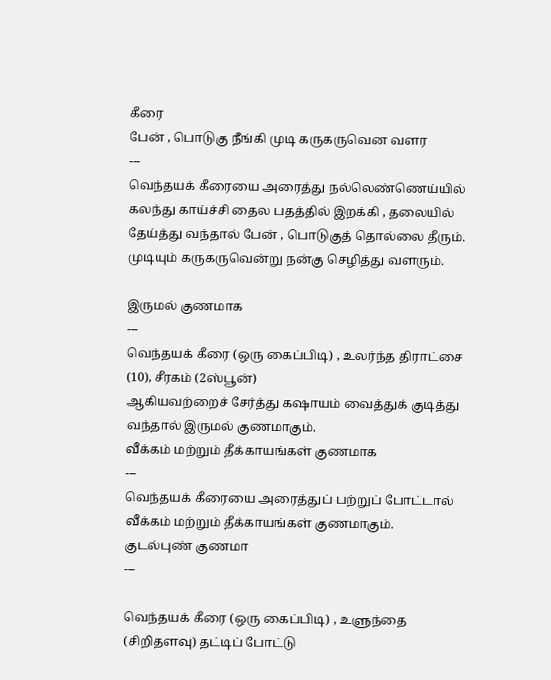கீரை
பேன் , பொடுகு நீங்கி முடி கருகருவென வளர
---
வெந்தயக் கீரையை அரைத்து நல்லெண்ணெய்யில் கலந்து காய்ச்சி தைல பதத்தில் இறக்கி , தலையில் தேய்த்து வந்தால் பேன் , பொடுகுத் தொல்லை தீரும். முடியும் கருகருவென்று நன்கு செழித்து வளரும்.

இருமல் குணமாக
---
வெந்தயக் கீரை (ஒரு கைப்பிடி) , உலர்ந்த திராட்சை (10), சீரகம் (2ஸ்பூன்)
ஆகியவற்றைச் சேர்த்து கஷாயம் வைத்துக் குடித்து வந்தால் இருமல் குணமாகும்.
வீக்கம் மற்றும் தீக்காயங்கள் குணமாக
---
வெந்தயக் கீரையை அரைத்துப் பற்றுப் போட்டால் வீக்கம் மற்றும் தீக்காயங்கள் குணமாகும்.
குடல்புண் குணமா
---

வெந்தயக் கீரை (ஒரு கைப்பிடி) , உளுந்தை (சிறிதளவு) தட்டிப் போட்டு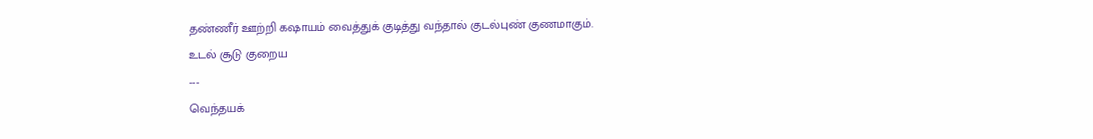தண்ணீர் ஊற்றி கஷாயம் வைத்துக் குடித்து வந்தால் குடல்புண் குணமாகும்.
உடல் சூடு குறைய
---
வெந்தயக்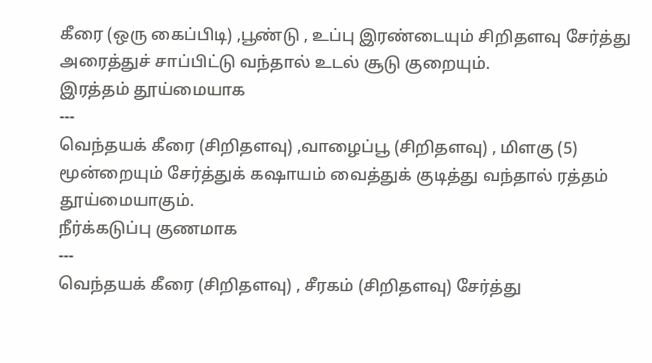கீரை (ஒரு கைப்பிடி) ,பூண்டு , உப்பு இரண்டையும் சிறிதளவு சேர்த்து அரைத்துச் சாப்பிட்டு வந்தால் உடல் சூடு குறையும்.
இரத்தம் தூய்மையாக
---
வெந்தயக் கீரை (சிறிதளவு) ,வாழைப்பூ (சிறிதளவு) , மிளகு (5) மூன்றையும் சேர்த்துக் கஷாயம் வைத்துக் குடித்து வந்தால் ரத்தம் தூய்மையாகும்.
நீர்க்கடுப்பு குணமாக
---
வெந்தயக் கீரை (சிறிதளவு) , சீரகம் (சிறிதளவு) சேர்த்து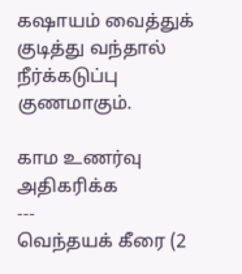கஷாயம் வைத்துக் குடித்து வந்தால் நீர்க்கடுப்பு குணமாகும்.

காம உணர்வு அதிகரிக்க
---
வெந்தயக் கீரை (2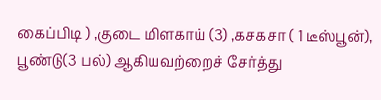கைப்பிடி ) ,குடை மிளகாய் (3) ,கசகசா ( 1 டீஸ்பூன்),
பூண்டு(3 பல்) ஆகியவற்றைச் சேர்த்து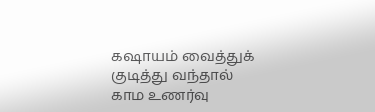கஷாயம் வைத்துக் குடித்து வந்தால் காம உணர்வு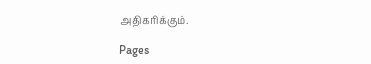அதிகரிக்கும்.

Pages